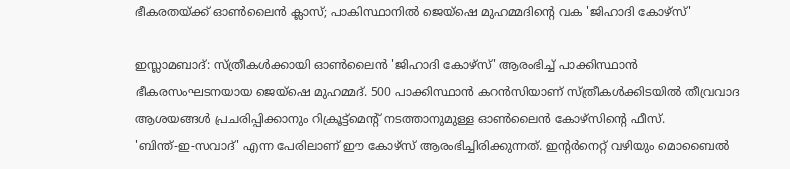ഭീകരതയ്ക്ക് ഓൺലൈൻ ക്ലാസ്; പാകിസ്ഥാനിൽ ജെയ്ഷെ മുഹമ്മദിന്റെ വക 'ജിഹാദി കോഴ്സ്'

ഇസ്ലാമബാദ്: സ്ത്രീകൾക്കായി ഓൺലൈൻ 'ജിഹാദി കോഴ്സ്' ആരംഭിച്ച് പാക്കിസ്ഥാൻ ഭീകരസംഘടനയായ ജെയ്ഷെ മുഹമ്മദ്. 500 പാക്കിസ്ഥാൻ കറൻസിയാണ് സ്ത്രീകൾക്കിടയിൽ തീവ്രവാദ ആശയങ്ങൾ പ്രചരിപ്പിക്കാനും റിക്രൂട്ട്മെന്റ് നടത്താനുമുള്ള ഓൺലൈൻ കോഴ്സിന്റെ ഫീസ്.
'ബിന്ത്-ഇ-സവാദ്' എന്ന പേരിലാണ് ഈ കോഴ്സ് ആരംഭിച്ചിരിക്കുന്നത്. ഇന്റർനെറ്റ് വഴിയും മൊബൈൽ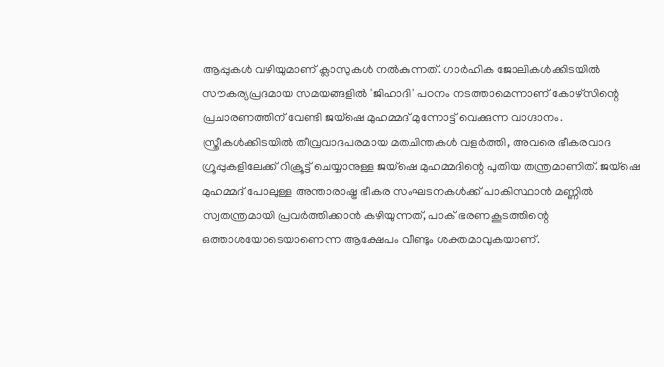ആപ്പുകൾ വഴിയുമാണ് ക്ലാസുകൾ നൽകുന്നത്. ഗാർഹിക ജോലികൾക്കിടയിൽ സൗകര്യപ്രദമായ സമയങ്ങളിൽ 'ജിഹാദി' പഠനം നടത്താമെന്നാണ് കോഴ്സിന്റെ പ്രചാരണത്തിന് വേണ്ടി ജയ്ഷെ മുഹമ്മദ് മുന്നോട്ട് വെക്കുന്ന വാഗ്ദാനം.
സ്ത്രീകൾക്കിടയിൽ തീവ്രവാദപരമായ മതചിന്തകൾ വളർത്തി, അവരെ ഭീകരവാദ ഗ്രൂപ്പുകളിലേക്ക് റിക്രൂട്ട് ചെയ്യാനുള്ള ജയ്ഷെ മുഹമ്മദിന്റെ പുതിയ തന്ത്രമാണിത്. ജയ്ഷെ മുഹമ്മദ് പോലുള്ള അന്താരാഷ്ട്ര ഭീകര സംഘടനകൾക്ക് പാകിസ്ഥാൻ മണ്ണിൽ സ്വതന്ത്രമായി പ്രവർത്തിക്കാൻ കഴിയുന്നത്, പാക് ഭരണകൂടത്തിന്റെ ഒത്താശയോടെയാണെന്ന ആക്ഷേപം വീണ്ടും ശക്തമാവുകയാണ്.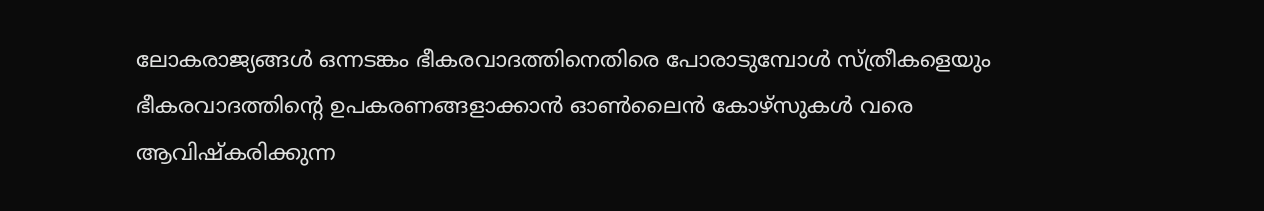ലോകരാജ്യങ്ങൾ ഒന്നടങ്കം ഭീകരവാദത്തിനെതിരെ പോരാടുമ്പോൾ സ്ത്രീകളെയും ഭീകരവാദത്തിന്റെ ഉപകരണങ്ങളാക്കാൻ ഓൺലൈൻ കോഴ്സുകൾ വരെ ആവിഷ്കരിക്കുന്ന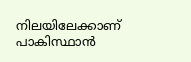നിലയിലേക്കാണ് പാകിസ്ഥാൻ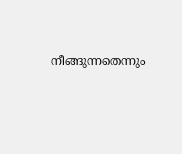നീങ്ങുന്നതെന്നും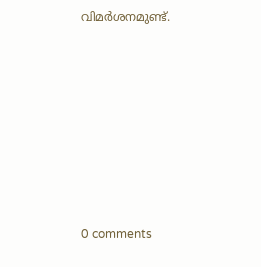വിമർശനമുണ്ട്.










0 comments